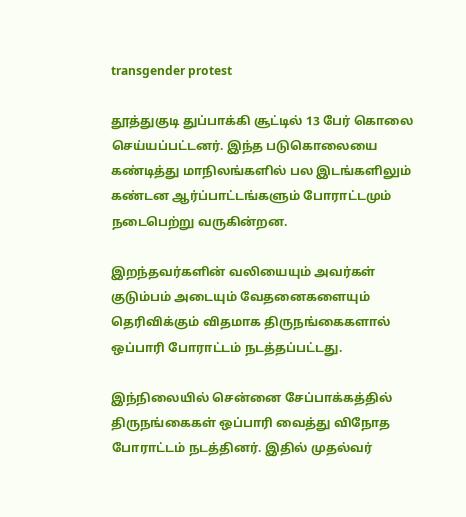transgender protest

தூத்துகுடி துப்பாக்கி சூட்டில் 13 பேர் கொலை செய்யப்பட்டனர். இந்த படுகொலையை கண்டித்து மாநிலங்களில் பல இடங்களிலும் கண்டன ஆர்ப்பாட்டங்களும் போராட்டமும் நடைபெற்று வருகின்றன.

இறந்தவர்களின் வலியையும் அவர்கள் குடும்பம் அடையும் வேதனைகளையும் தெரிவிக்கும் விதமாக திருநங்கைகளால் ஒப்பாரி போராட்டம் நடத்தப்பட்டது.

இந்நிலையில் சென்னை சேப்பாக்கத்தில் திருநங்கைகள் ஒப்பாரி வைத்து விநோத போராட்டம் நடத்தினர். இதில் முதல்வர்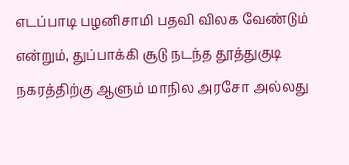எடப்பாடி பழனிசாமி பதவி விலக வேண்டும் என்றும், துப்பாக்கி சூடு நடந்த தூத்துகுடி நகரத்திற்கு ஆளும் மாநில அரசோ அல்லது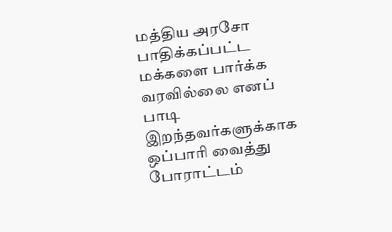மத்திய அரசோ பாதிக்கப்பட்ட மக்களை பார்க்க வரவில்லை எனப் பாடி இறந்தவர்களுக்காக ஒப்பாரி வைத்து போராட்டம்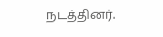நடத்தினர்.